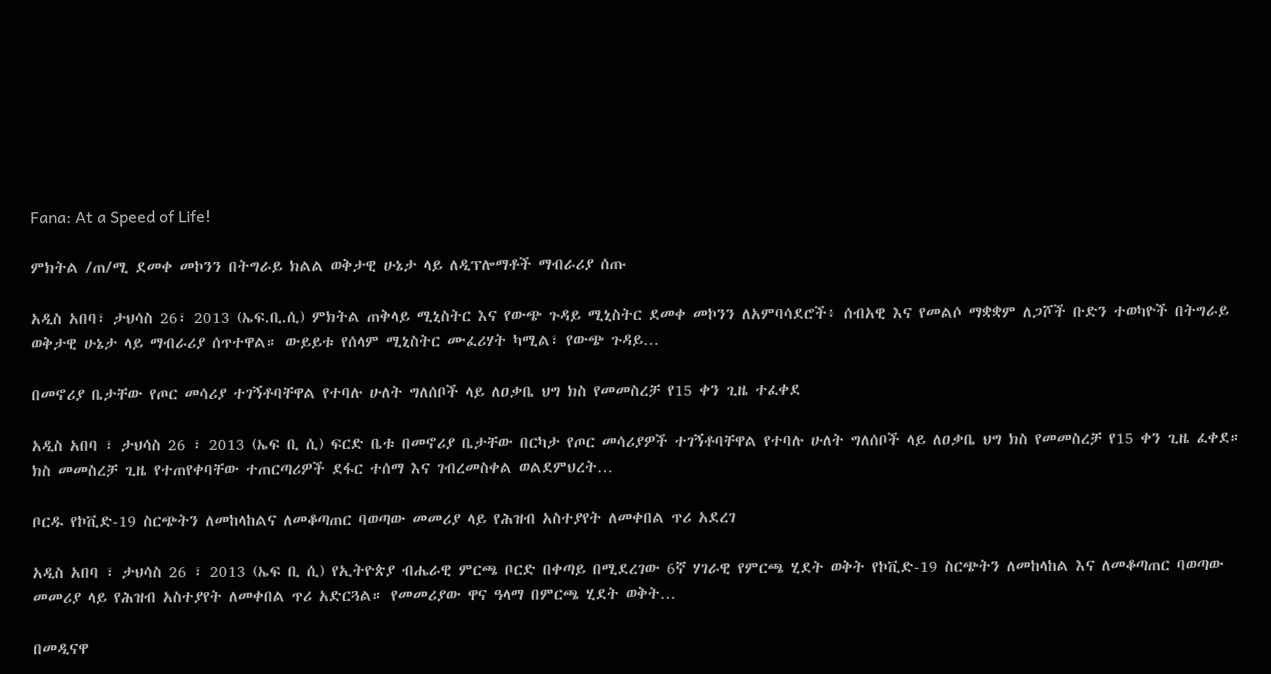Fana: At a Speed of Life!

ምክትል /ጠ/ሚ ደመቀ መኮንን በትግራይ ክልል ወቅታዊ ሁኔታ ላይ ለዲፕሎማቶች ማብራሪያ ሰጡ

አዲስ አበባ፣ ታህሳስ 26፣ 2013 (ኤፍ.ቢ.ሲ) ምክትል ጠቅላይ ሚኒስትር እና የውጭ ጉዳይ ሚኒስትር ደመቀ መኮንን ለአምባሳደሮች፥ ሰብአዊ እና የመልሶ ማቋቋም ለጋሾች ቡድን ተወካዮች በትግራይ ወቅታዊ ሁኔታ ላይ ማብራሪያ ሰጥተዋል። ውይይቱ የሰላም ሚኒስትር ሙፈሪሃት ካሚል፣ የውጭ ጉዳይ…

በመኖሪያ ቤታቸው የጦር መሳሪያ ተገኝቶባቸዋል የተባሉ ሁለት ግለሰቦች ላይ ለዐቃቤ ህግ ክስ የመመስረቻ የ15 ቀን ጊዜ ተፈቀደ

አዲስ አበባ ፣ ታህሳስ 26 ፣ 2013 (ኤፍ ቢ ሲ) ፍርድ ቤቱ በመኖሪያ ቤታቸው በርካታ የጦር መሳሪያዎች ተገኝቶባቸዋል የተባሉ ሁለት ግለሰቦች ላይ ለዐቃቤ ህግ ክስ የመመስረቻ የ15 ቀን ጊዜ ፈቀደ። ክስ መመስረቻ ጊዜ የተጠየቀባቸው ተጠርጣሪዎች ደፋር ተሰማ እና ገብረመስቀል ወልደምህረት…

ቦርዱ የኮቪድ-19 ስርጭትን ለመከላከልና ለመቆጣጠር ባወጣው መመሪያ ላይ የሕዝብ አስተያየት ለመቀበል ጥሪ አደረገ

አዲስ አበባ ፣ ታህሳስ 26 ፣ 2013 (ኤፍ ቢ ሲ) የኢትዮጵያ ብሔራዊ ምርጫ ቦርድ በቀጣይ በሚደረገው 6ኛ ሃገራዊ የምርጫ ሂደት ወቅት የኮቪድ-19 ስርጭትን ለመከላከል እና ለመቆጣጠር ባወጣው መመሪያ ላይ የሕዝብ አስተያየት ለመቀበል ጥሪ አድርጓል። የመመሪያው ዋና ዓላማ በምርጫ ሂደት ወቅት…

በመዲናዋ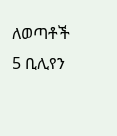ለወጣቶች 5 ቢሊየን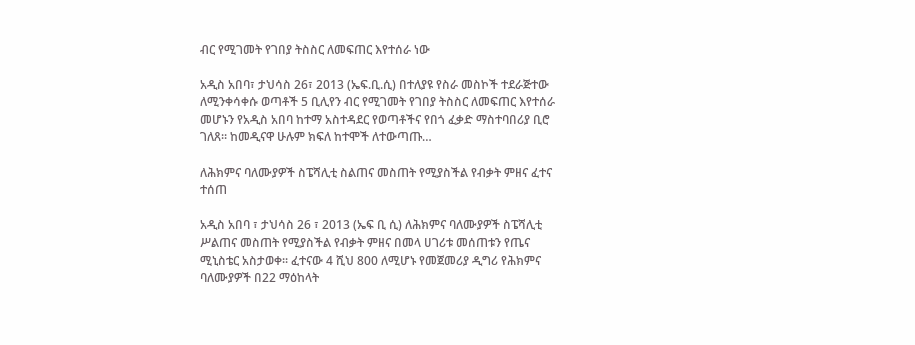ብር የሚገመት የገበያ ትስስር ለመፍጠር እየተሰራ ነው

አዲስ አበባ፣ ታህሳስ 26፣ 2013 (ኤፍ.ቢ.ሲ) በተለያዩ የስራ መስኮች ተደራጅተው ለሚንቀሳቀሱ ወጣቶች 5 ቢሊየን ብር የሚገመት የገበያ ትስስር ለመፍጠር እየተሰራ መሆኑን የአዲስ አበባ ከተማ አስተዳደር የወጣቶችና የበጎ ፈቃድ ማስተባበሪያ ቢሮ ገለጸ። ከመዲናዋ ሁሉም ክፍለ ከተሞች ለተውጣጡ…

ለሕክምና ባለሙያዎች ስፔሻሊቲ ስልጠና መስጠት የሚያስችል የብቃት ምዘና ፈተና ተሰጠ

አዲስ አበባ ፣ ታህሳስ 26 ፣ 2013 (ኤፍ ቢ ሲ) ለሕክምና ባለሙያዎች ስፔሻሊቲ ሥልጠና መስጠት የሚያስችል የብቃት ምዘና በመላ ሀገሪቱ መሰጠቱን የጤና ሚኒስቴር አስታወቀ፡፡ ፈተናው 4 ሺህ 800 ለሚሆኑ የመጀመሪያ ዲግሪ የሕክምና ባለሙያዎች በ22 ማዕከላት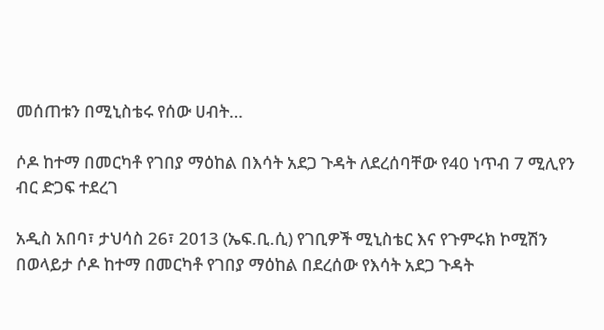መሰጠቱን በሚኒስቴሩ የሰው ሀብት…

ሶዶ ከተማ በመርካቶ የገበያ ማዕከል በእሳት አደጋ ጉዳት ለደረሰባቸው የ40 ነጥብ 7 ሚሊየን ብር ድጋፍ ተደረገ

አዲስ አበባ፣ ታህሳስ 26፣ 2013 (ኤፍ.ቢ.ሲ) የገቢዎች ሚኒስቴር እና የጉምሩክ ኮሚሽን በወላይታ ሶዶ ከተማ በመርካቶ የገበያ ማዕከል በደረሰው የእሳት አደጋ ጉዳት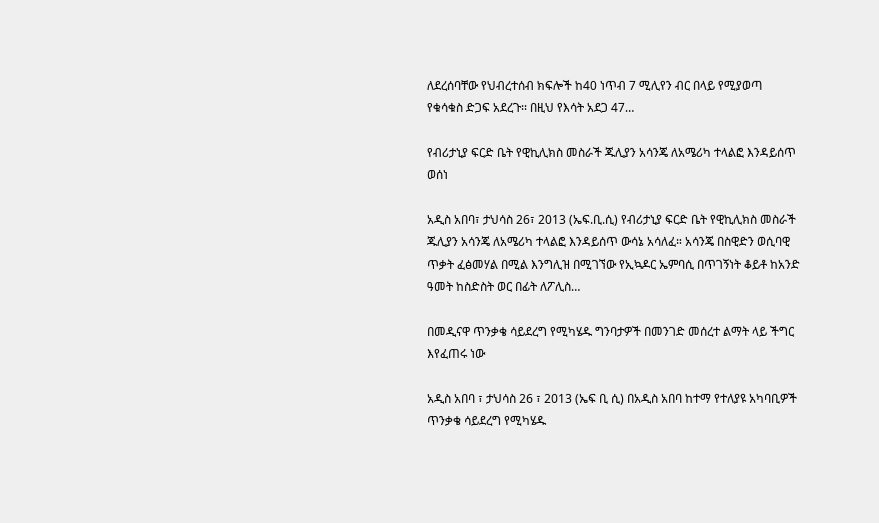ለደረሰባቸው የህብረተሰብ ክፍሎች ከ40 ነጥብ 7 ሚሊየን ብር በላይ የሚያወጣ የቁሳቁስ ድጋፍ አደረጉ፡፡ በዚህ የእሳት አደጋ 47…

የብሪታኒያ ፍርድ ቤት የዊኪሊክስ መስራች ጁሊያን አሳንጄ ለአሜሪካ ተላልፎ እንዳይሰጥ ወሰነ

አዲስ አበባ፣ ታህሳስ 26፣ 2013 (ኤፍ.ቢ.ሲ) የብሪታኒያ ፍርድ ቤት የዊኪሊክስ መስራች ጁሊያን አሳንጄ ለአሜሪካ ተላልፎ እንዳይሰጥ ውሳኔ አሳለፈ። አሳንጄ በስዊድን ወሲባዊ ጥቃት ፈፅመሃል በሚል እንግሊዝ በሚገኘው የኢኳዶር ኤምባሲ በጥገኝነት ቆይቶ ከአንድ ዓመት ከስድስት ወር በፊት ለፖሊስ…

በመዲናዋ ጥንቃቄ ሳይደረግ የሚካሄዱ ግንባታዎች በመንገድ መሰረተ ልማት ላይ ችግር እየፈጠሩ ነው

አዲስ አበባ ፣ ታህሳስ 26 ፣ 2013 (ኤፍ ቢ ሲ) በአዲስ አበባ ከተማ የተለያዩ አካባቢዎች ጥንቃቄ ሳይደረግ የሚካሄዱ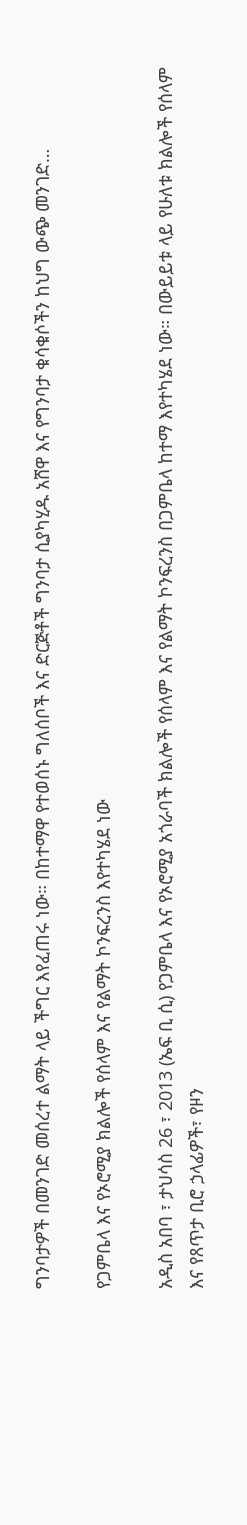ግንባታዎች በመንገድ መሰረተ ልማት ላይ ችግር እየፈጠሩ ነው። በከተማዋ የተወሰኑ ግለሰቦች እና ድርጅቶች ግንባታ ሲያካሂዱ አሸዋ እና የግንባታ ቁሳቁሶችን ከህግ ውጭ መንገድ…

የጋምቤላ እና የኦሮሚያ ክልሎች የሰላም እና የልማት ኮንፍረንስ እየተካሄደ ነው

አዲስ አበባ ፣ ታህሳስ 26 ፣ 2013 (ኤፍ ቢ ሲ) የጋምቤላ እና የኦሮሚያ አጎራባች ክልሎች የሰላም እና የልማት ኮንፍረንስ በጋምቤላ ከተማ እየተካሄደ ነው። በውይይቱ ላይ የሁለቱ ክልሎች የሰላም እና የጸጥታ ቢሮ ኃላፊዎች፣ የዞን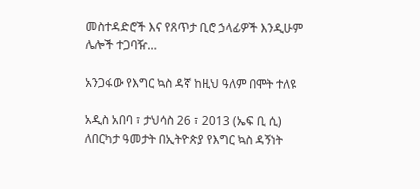መስተዳድሮች እና የጸጥታ ቢሮ ኃላፊዎች እንዲሁም ሌሎች ተጋባዥ…

አንጋፋው የእግር ኳስ ዳኛ ከዚህ ዓለም በሞት ተለዩ

አዲስ አበባ ፣ ታህሳስ 26 ፣ 2013 (ኤፍ ቢ ሲ) ለበርካታ ዓመታት በኢትዮጵያ የእግር ኳስ ዳኝነት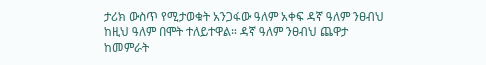ታሪክ ውስጥ የሚታወቁት አንጋፋው ዓለም አቀፍ ዳኛ ዓለም ንፀብህ ከዚህ ዓለም በሞት ተለይተዋል። ዳኛ ዓለም ንፀብህ ጨዋታ ከመምራት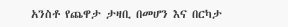አንስቶ የጨዋታ ታዛቢ በመሆን እና በርካታ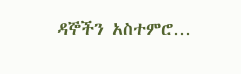ዳኞችን አስተምሮ…